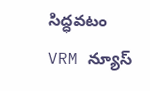సిద్ధవటం VRM న్యూస్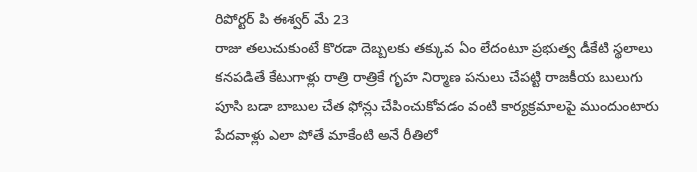రిపోర్టర్ పి ఈశ్వర్ మే 23
రాజు తలుచుకుంటే కొరడా దెబ్బలకు తక్కువ ఏం లేదంటూ ప్రభుత్వ డీకేటి స్థలాలు కనపడితే కేటుగాళ్లు రాత్రి రాత్రికే గృహ నిర్మాణ పనులు చేపట్టి రాజకీయ బులుగు పూసి బడా బాబుల చేత ఫోన్లు చేపించుకోవడం వంటి కార్యక్రమాలపై ముందుంటారు పేదవాళ్లు ఎలా పోతే మాకేంటి అనే రీతిలో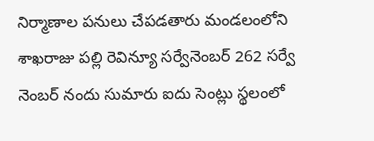నిర్మాణాల పనులు చేపడతారు మండలంలోని శాఖరాజు పల్లి రెవిన్యూ సర్వేనెంబర్ 262 సర్వే నెంబర్ నందు సుమారు ఐదు సెంట్లు స్థలంలో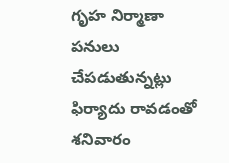గృహ నిర్మాణా పనులు చేపడుతున్నట్లు ఫిర్యాదు రావడంతో శనివారం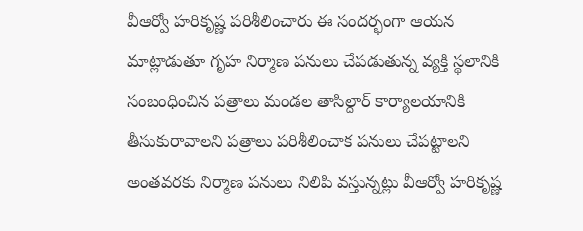వీఆర్వో హరికృష్ణ పరిశీలించారు ఈ సందర్భంగా ఆయన మాట్లాడుతూ గృహ నిర్మాణ పనులు చేపడుతున్న వ్యక్తి స్థలానికి సంబంధించిన పత్రాలు మండల తాసిల్దార్ కార్యాలయానికి తీసుకురావాలని పత్రాలు పరిశీలించాక పనులు చేపట్టాలని అంతవరకు నిర్మాణ పనులు నిలిపి వస్తున్నట్లు వీఆర్వో హరికృష్ణ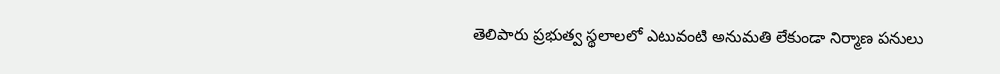తెలిపారు ప్రభుత్వ స్థలాలలో ఎటువంటి అనుమతి లేకుండా నిర్మాణ పనులు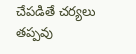చేపడితే చర్యలు తప్పవు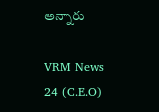అన్నారు

VRM News 24 (C.E.O)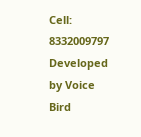Cell: 8332009797
Developed by Voice Bird